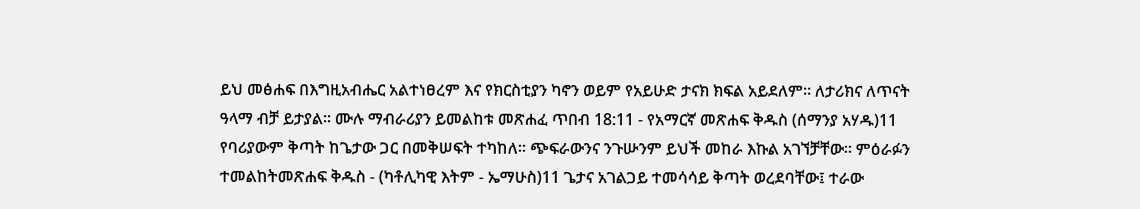ይህ መፅሐፍ በእግዚአብሔር አልተነፀረም እና የክርስቲያን ካኖን ወይም የአይሁድ ታናክ ክፍል አይደለም። ለታሪክና ለጥናት ዓላማ ብቻ ይታያል። ሙሉ ማብራሪያን ይመልከቱ መጽሐፈ ጥበብ 18:11 - የአማርኛ መጽሐፍ ቅዱስ (ሰማንያ አሃዱ)11 የባሪያውም ቅጣት ከጌታው ጋር በመቅሠፍት ተካከለ። ጭፍራውንና ንጉሡንም ይህች መከራ እኩል አገኘቻቸው። ምዕራፉን ተመልከትመጽሐፍ ቅዱስ - (ካቶሊካዊ እትም - ኤማሁስ)11 ጌታና አገልጋይ ተመሳሳይ ቅጣት ወረደባቸው፤ ተራው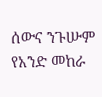ሰውና ንጉሡም የአንድ መከራ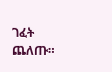ገፈት ጨለጡ።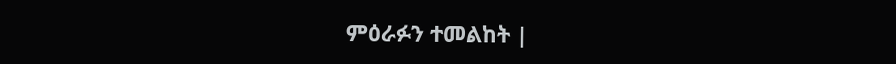ምዕራፉን ተመልከት |